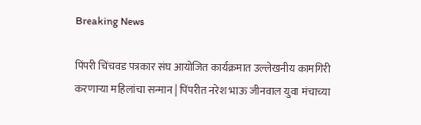Breaking News

पिंपरी चिंचवड पत्रकार संघ आयोजित कार्यक्रमात उल्लेखनीय कामगिरी करणाऱ्या महिलांचा सन्मान | पिंपरीत नरेश भाऊ जीनवाल युवा मंचाच्या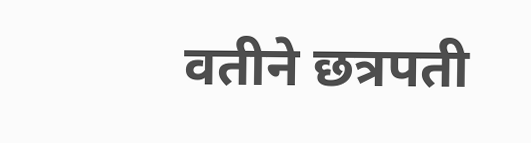वतीने छत्रपती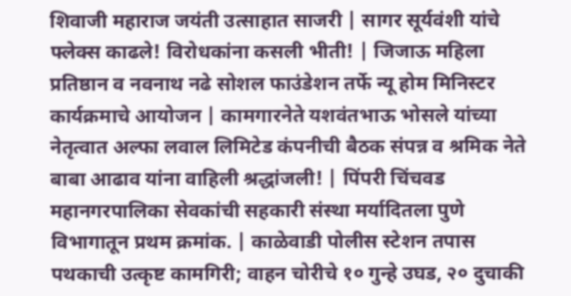शिवाजी महाराज जयंती उत्साहात साजरी | सागर सूर्यवंशी यांचे फ्लेक्स काढले! विरोधकांना कसली भीती! | जिजाऊ महिला प्रतिष्ठान व नवनाथ नढे सोशल फाउंडेशन तर्फे न्यू होम मिनिस्टर कार्यक्रमाचे आयोजन | कामगारनेते यशवंतभाऊ भोसले यांच्या नेतृत्वात अल्फा लवाल लिमिटेड कंपनीची बैठक संपन्न व श्रमिक नेते बाबा आढाव यांना वाहिली श्रद्धांजली! | पिंपरी चिंचवड महानगरपालिका सेवकांची सहकारी संस्था मर्यादितला पुणे विभागातून प्रथम क्रमांक. | काळेवाडी पोलीस स्टेशन तपास पथकाची उत्कृष्ट कामगिरी; वाहन चोरीचे १० गुन्हे उघड, २० दुचाकी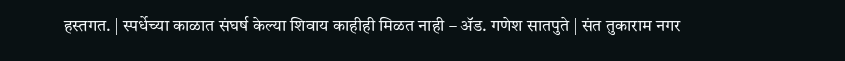हस्तगत. | स्पर्धेच्या काळात संघर्ष केल्या शिवाय काहीही मिळत नाही – ॲड. गणेश सातपुते | संत तुकाराम नगर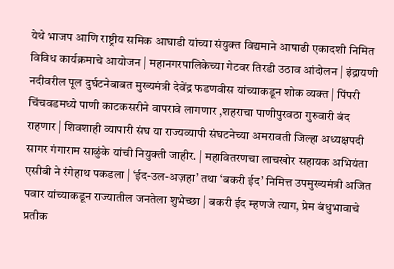येथे भाजप आणि राष्ट्रीय समिक आघाडी यांच्या संयुक्त विद्यमाने आषाढी एकादशी निमित विविध कार्यक्रमाचे आयोजन | महानगरपालिकेच्या गेटवर तिरडी उठाव आंदोलन | इंद्रायणी नदीवरील पूल दुर्घटनेबाबत मुख्यमंत्री देवेंद्र फडणवीस यांच्याकडून शोक व्यक्त | पिंपरी चिंचवडमध्ये पाणी काटकसरीने वापरावे लागणार ,शहराचा पाणीपुरवठा गुरुवारी बंद राहणार | शिवशाही व्यापारी संघ या राज्यव्यापी संघटनेच्या अमरावती जिल्हा अध्यक्षपदी सागर गंगाराम साळुंके यांची नियुक्ती जाहीर. | महावितरणचा लाचखोर सहायक अभियंता एसीबी ने रंगेहाथ पकडला | ‘ईद-उल-अज़हा’ तथा ‘बकरी ईद’ निमित्त उपमुख्यमंत्री अजित पवार यांच्याकडून राज्यातील जनतेला शुभेच्छा | बकरी ईद म्हणजे त्याग, प्रेम बंधुभावाचे प्रतीक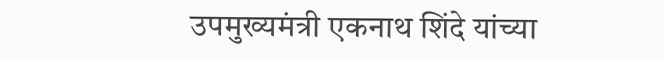उपमुख्यमंत्री एकनाथ शिंदे यांच्या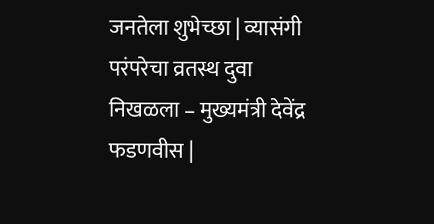जनतेला शुभेच्छा | व्यासंगी परंपरेचा व्रतस्थ दुवा निखळला – मुख्यमंत्री देवेंद्र फडणवीस |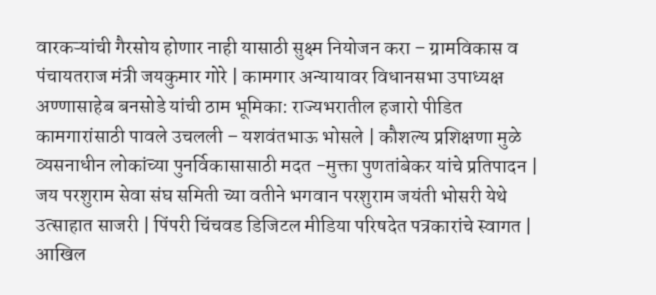वारकऱ्यांची गैरसोय होणार नाही यासाठी सुक्ष्म नियोजन करा – ग्रामविकास व पंचायतराज मंत्री जयकुमार गोरे | कामगार अन्यायावर विधानसभा उपाध्यक्ष अण्णासाहेब बनसोडे यांची ठाम भूमिका: राज्यभरातील हजारो पीडित कामगारांसाठी पावले उचलली – यशवंतभाऊ भोसले | कौशल्य प्रशिक्षणा मुळे व्यसनाधीन लोकांच्या पुनर्विकासासाठी मदत -मुक्ता पुणतांबेकर यांचे प्रतिपादन | जय परशुराम सेवा संघ समिती च्या वतीने भगवान परशुराम जयंती भोसरी येथे उत्साहात साजरी | पिंपरी चिंचवड डिजिटल मीडिया परिषदेत पत्रकारांचे स्वागत | आखिल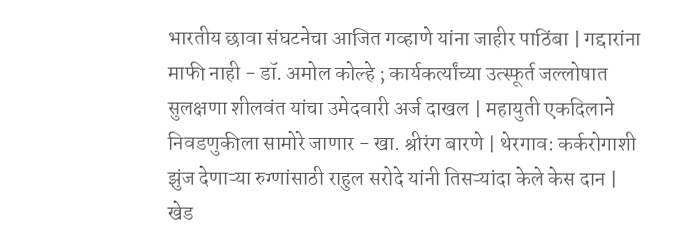भारतीय छावा संघटनेचा आजित गव्हाणे यांना जाहीर पाठिंबा | गद्दारांना माफी नाही - डॉ. अमोल कोल्हे ; कार्यकर्त्यांच्या उत्स्फूर्त जल्लोषात सुलक्षणा शीलवंत यांचा उमेदवारी अर्ज दाखल | महायुती एकदिलाने निवडणुकीला सामोरे जाणार - खा. श्रीरंग बारणे | थेरगाव: कर्करोगाशी झुंज देणाऱ्या रुग्णांसाठी राहुल सरोदे यांनी तिसऱ्यांदा केले केस दान | खेड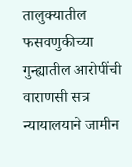तालुक्यातील फसवणुकीच्या गुन्ह्यातील आरोपींची वाराणसी सत्र न्यायालयाने जामीन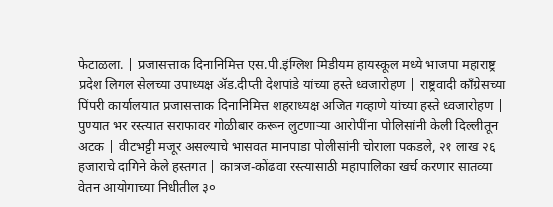फेटाळला. | प्रजासत्ताक दिनानिमित्त एस.पी.इंग्लिश मिडीयम हायस्कूल मध्ये भाजपा महाराष्ट्र प्रदेश लिगल सेलच्या उपाध्यक्ष ॲड.दीप्ती देशपांडे यांच्या हस्ते ध्वजारोहण | राष्ट्रवादी काँग्रेसच्या पिंपरी कार्यालयात प्रजासत्ताक दिनानिमित्त शहराध्यक्ष अजित गव्हाणे यांच्या हस्ते ध्वजारोहण | पुण्यात भर रस्त्यात सराफावर गोळीबार करून लुटणाऱ्या आरोपींना पोलिसांनी केली दिल्लीतून अटक | वीटभट्टी मजूर असल्याचे भासवत मानपाडा पोलीसांनी चोराला पकडले, २१ लाख २६ हजाराचे दागिने केले हस्तगत | कात्रज-कोंढवा रस्त्यासाठी महापालिका खर्च करणार सातव्या वेतन आयोगाच्या निधीतील ३०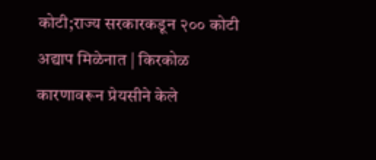कोटी;राज्य सरकारकडून २०० कोटी अद्याप मिळेनात | किरकोळ कारणावरून प्रेयसीने केले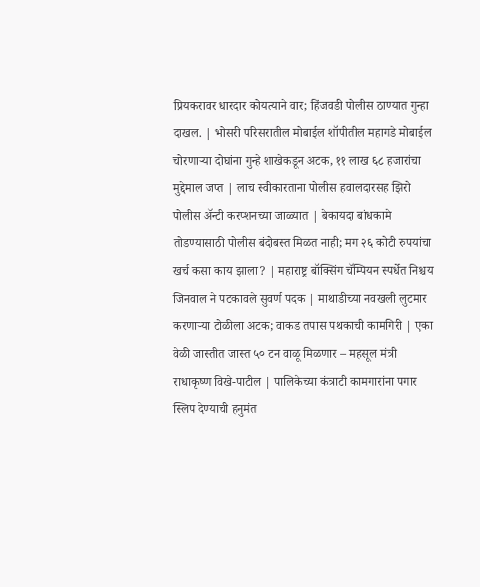प्रियकरावर धारदार कोयत्याने वार; हिंजवडी पोलीस ठाण्यात गुन्हा दाखल. | भोसरी परिसरातील मोबाईल शॉपीतील महागडे मोबाईल चोरणाऱ्या दोघांना गुन्हे शाखेकडून अटक, ११ लाख ६८ हजारांचा मुद्देमाल जप्त | लाच स्वीकारताना पोलीस हवालदारसह झिरो पोलीस अ‍ॅन्टी करप्शनच्या जाळ्यात | बेकायदा बांधकामे तोडण्यासाठी पोलीस बंदोबस्त मिळत नाही; मग २६ कोटी रुपयांचा खर्च कसा काय झाला? | महाराष्ट्र बॉक्सिंग चॅम्पियन स्पर्धेत निश्चय जिनवाल ने पटकावले सुवर्ण पदक | माथाडीच्या नवखली लुटमार करणाऱ्या टोळीला अटक; वाकड तपास पथकाची कामगिरी | एका वेळी जास्तीत जास्त ५० टन वाळू मिळणार – महसूल मंत्री राधाकृष्ण विखे-पाटील | पालिकेच्या कंत्राटी कामगारांना पगार स्लिप देण्याची हनुमंत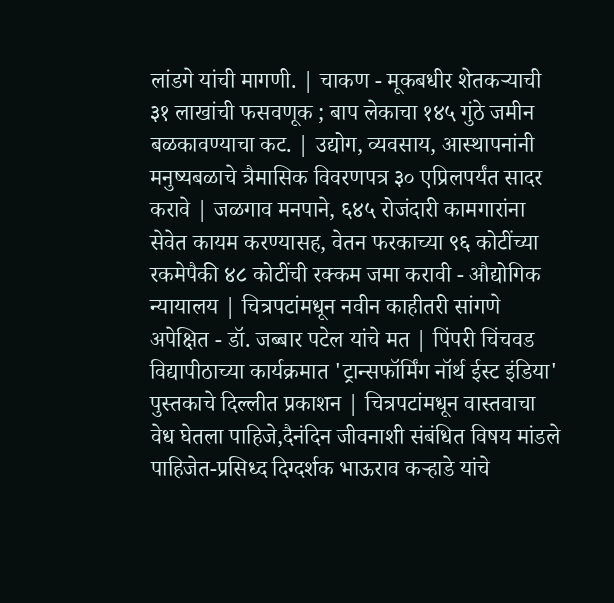लांडगे यांची मागणी. | चाकण - मूकबधीर शेतकऱ्याची ३१ लाखांची फसवणूक ; बाप लेकाचा १४५ गुंठे जमीन बळकावण्याचा कट. | उद्योग, व्यवसाय, आस्थापनांनी मनुष्यबळाचे त्रैमासिक विवरणपत्र ३० एप्रिलपर्यंत सादर करावे | जळगाव मनपाने, ६४५ रोजंदारी कामगारांना सेवेत कायम करण्यासह, वेतन फरकाच्या ९६ कोटींच्या रकमेपैकी ४८ कोटींची रक्कम जमा करावी - औद्योगिक न्यायालय | चित्रपटांमधून नवीन काहीतरी सांगणे अपेक्षित - डॉ. जब्बार पटेल यांचे मत | पिंपरी चिंचवड विद्यापीठाच्या कार्यक्रमात 'ट्रान्सफॉर्मिंग नॉर्थ ईस्ट इंडिया' पुस्तकाचे दिल्लीत प्रकाशन | चित्रपटांमधून वास्तवाचा वेध घेतला पाहिजे,दैनंदिन जीवनाशी संबंधित विषय मांडले पाहिजेत-प्रसिध्द दिग्दर्शक भाऊराव कऱ्हाडे यांचे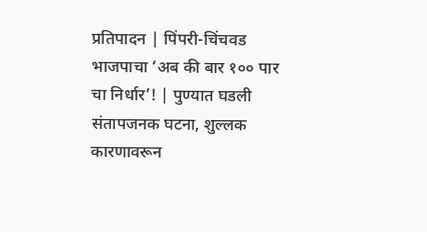प्रतिपादन | पिंपरी-चिंचवड भाजपाचा ‘अब की बार १०० पार चा निर्धार’! | पुण्यात घडली संतापजनक घटना, शुल्लक कारणावरून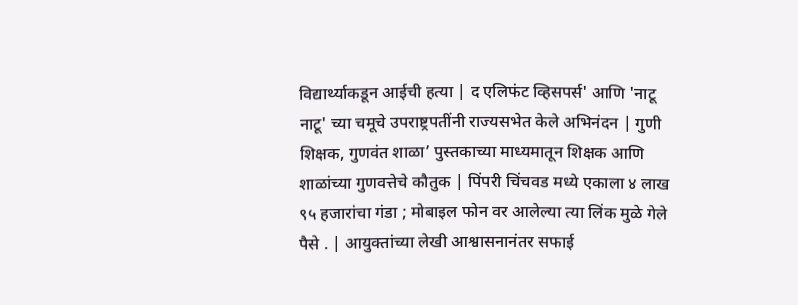विद्यार्थ्याकडून आईची हत्या | द एलिफंट व्हिसपर्स' आणि 'नाटू नाटू' च्या चमूचे उपराष्ट्रपतींनी राज्यसभेत केले अभिनंदन | गुणी शिक्षक, गुणवंत शाळा’ पुस्तकाच्या माध्यमातून शिक्षक आणि शाळांच्या गुणवत्तेचे कौतुक | पिंपरी चिंचवड मध्ये एकाला ४ लाख ९५ हजारांचा गंडा ; मोबाइल फोन वर आलेल्या त्या लिंक मुळे गेले पैसे . | आयुक्तांच्या लेखी आश्वासनानंतर सफाई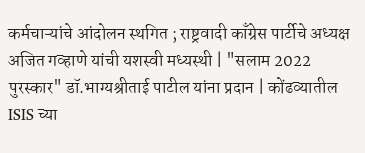कर्मचाऱ्यांचे आंदोलन स्थगित ; राष्ट्रवादी काँग्रेस पार्टीचे अध्यक्ष अजित गव्हाणे यांची यशस्वी मध्यस्थी | "सलाम 2022 पुरस्कार" डॉ.भाग्यश्रीताई पाटील यांना प्रदान | कोंढव्यातील ISIS च्या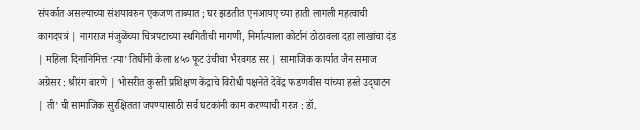संपर्कात असल्याच्या संशयावरुन एकजण ताब्यात ; घर झडतीत एनआयए च्या हाती लागली महत्वाची कागदपत्रं | नागराज मंजुळेंच्या चित्रपटाच्या स्थगितीची मागणी, निर्मात्याला कोर्टानं ठोठावला दहा लाखांचा दंड | महिला दिनानिमित्त ‘त्या’ तिघींनी केला ४५० फूट उंचीचा भैरवगड सर | सामाजिक कार्यात जैन समाज अग्रेसर : श्रीरंग बारणे | भोसरीत कुस्ती प्रशिक्षण केंद्राचे विरोधी पक्षनेते देवेंद्र फडणवीस यांच्या हस्ते उद्‌घाटन  | ती’ ची सामाजिक सुरक्षितता जपण्यासाठी सर्व घटकांनी काम करण्याची गरज : डॉ.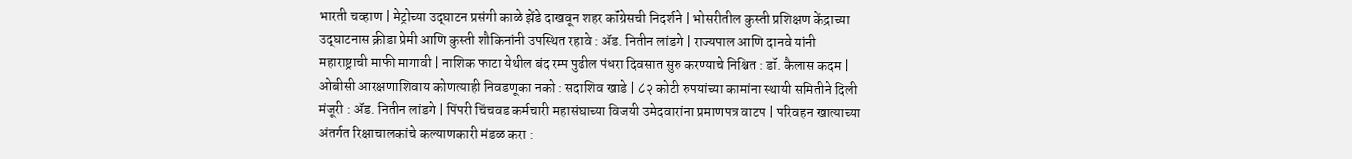भारती चव्हाण | मेट्रोच्या उद्‌घाटन प्रसंगी काळे झेंडे दाखवून शहर कॉंग्रेसची निदर्शने | भोसरीतील कुस्ती प्रशिक्षण केंद्राच्या उद्‌घाटनास क्रीडा प्रेमी आणि कुस्ती शौकिनांनी उपस्थित रहावे : ॲड. नितीन लांडगे | राज्यपाल आणि दानवे यांनी महाराष्ट्राची माफी मागावी | नाशिक फाटा येथील बंद रम्प पुढील पंधरा दिवसात सुरु करण्याचे निश्चित : डॉ. कैलास कदम | ओबीसी आरक्षणाशिवाय कोणत्याही निवडणूका नको : सदाशिव खाडे | ८२ कोटी रुपयांच्या कामांना स्थायी समितीने दिली मंजूरी : ॲड. नितीन लांडगे | पिंपरी चिंचवड कर्मचारी महासंघाच्या विजयी उमेदवारांना प्रमाणपत्र वाटप | परिवहन खात्याच्या अंतर्गत रिक्षाचालकांचे कल्याणकारी मंडळ करा :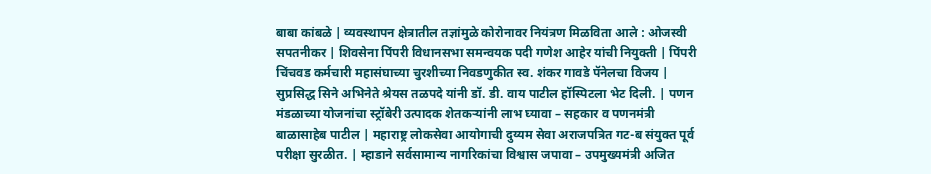बाबा कांबळे | व्यवस्थापन क्षेत्रातील तज्ञांमुळे कोरोनावर नियंत्रण मिळविता आले : ओजस्वी सपतनीकर | शिवसेना पिंपरी विधानसभा समन्वयक पदी गणेश आहेर यांची नियुक्ती | पिंपरी चिंचवड कर्मचारी महासंघाच्या चुरशीच्या निवडणुकीत स्व. शंकर गावडे पॅनेलचा विजय | सुप्रसिद्ध सिने अभिनेते श्रेयस तळपदे यांनी डॉ. डी. वाय पाटील हॉस्पिटला भेट दिली. | पणन मंडळाच्या योजनांचा स्ट्रॉबेरी उत्पादक शेतकऱ्यांनी लाभ घ्यावा – सहकार व पणनमंत्री बाळासाहेब पाटील | महाराष्ट्र लोकसेवा आयोगाची दुय्यम सेवा अराजपत्रित गट-ब संयुक्त पूर्व परीक्षा सुरळीत. | म्हाडाने सर्वसामान्य नागरिकांचा विश्वास जपावा – उपमुख्यमंत्री अजित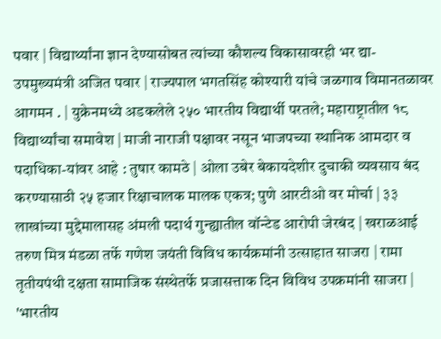पवार | विद्यार्थ्यांना ज्ञान देण्यासोबत त्यांच्या कौशल्य विकासावरही भर द्या- उपमुख्यमंत्री अजित पवार | राज्यपाल भगतसिंह कोश्यारी यांचे जळगाव विमानतळावर आगमन . | युक्रेनमध्ये अडकलेले २५० भारतीय विद्यार्थी परतले; महाराष्ट्रातील १८ विद्यार्थ्यांचा समावेश | माजी नाराजी पक्षावर नसून भाजपच्या स्थानिक आमदार व पदाधिका-यांवर आहे : तुषार कामठे | ओला उबेर बेकायदेशीर दुचाकी व्यवसाय बंद करण्यासाठी २५ हजार रिक्षाचालक मालक एकत्र; पुणे आरटीओ वर मोर्चा | ३३ लाखांच्या मुद्देमालासह अंमली पदार्थ गुन्ह्यातील वॉन्टेड आरोपी जेरबंद | खराळआई तरुण मित्र मंडळा तर्फे गणेश जयंती विविध कार्यक्रमांनी उत्साहात साजरा | रामा तृतीयपंथी दक्षता सामाजिक संस्थेतर्फे प्रजासत्ताक दिन विविध उपक्रमांनी साजरा | 'भारतीय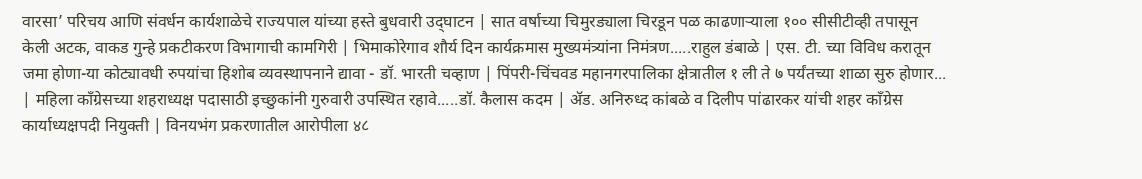वारसा’ परिचय आणि संवर्धन कार्यशाळेचे राज्यपाल यांच्या हस्ते बुधवारी उद्‌घाटन | सात वर्षाच्या चिमुरड्याला चिरडून पळ काढणाऱ्याला १०० सीसीटीव्ही तपासून केली अटक, वाकड गुन्हे प्रकटीकरण विभागाची कामगिरी | भिमाकोरेगाव शौर्य दिन कार्यक्रमास मुख्यमंत्र्यांना निमंत्रण.....राहुल डंबाळे | एस. टी. च्या विविध करातून जमा होणा-या कोट्यावधी रुपयांचा हिशोब व्यवस्थापनाने द्यावा - डॉ. भारती चव्हाण | पिंपरी-चिंचवड महानगरपालिका क्षेत्रातील १ ली ते ७ पर्यंतच्या शाळा सुरु होणार... | महिला कॉंग्रेसच्या शहराध्यक्ष पदासाठी इच्छुकांनी गुरुवारी उपस्थित रहावे.....डॉ. कैलास कदम | ॲड. अनिरुध्द कांबळे व दिलीप पांढारकर यांची शहर कॉंग्रेस कार्याध्यक्षपदी नियुक्ती | विनयभंग प्रकरणातील आरोपीला ४८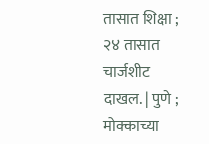तासात शिक्षा ; २४ तासात चार्जशीट दाखल. | पुणे ; मोक्काच्या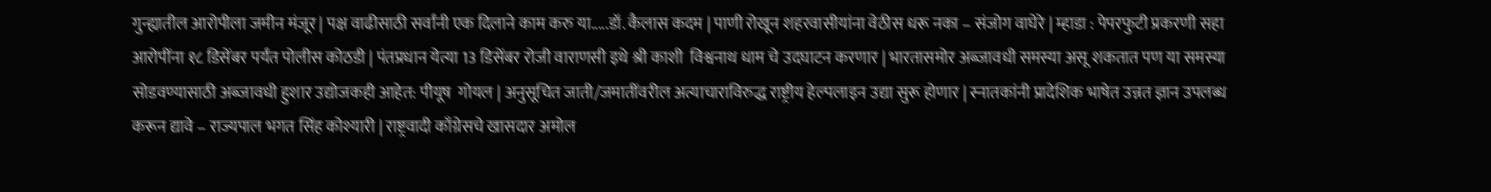गुन्ह्यातील आरोपीला जमीन मंजूर | पक्ष वाढीसाठी सर्वांनी एक दिलाने काम करु या.....डॉ. कैलास कदम | पाणी रोखून शहरवासीयांना वेठीस धरू नका – संजोग वाघेरे | म्हाडा : पेपरफुटी प्रकरणी सहा आरोपींना १८ डिसेंबर पर्यंत पोलीस कोठडी | पंतप्रधान येत्या 13 डिसेंबर रोजी वाराणसी इथे श्री काशी  विश्वनाथ धाम चे उदघाटन करणार | भारतासमोर अब्जावधी समस्या असू शकतात पण या समस्या सोडवण्यासाठी अब्जावधी हुशार उद्योजकही आहेत: पीयूष  गोयल | अनुसूचित जाती/जमातींवरील अत्याचाराविरुद्ध राष्ट्रीय हेल्पलाइन उद्या सुरू होणार | स्नातकांनी प्रादेशिक भाषेत उन्नत ज्ञान उपलब्ध करून द्यावे – राज्यपाल भगत सिंह कोश्यारी | राष्ट्रवादी काँग्रेसचे खासदार अमोल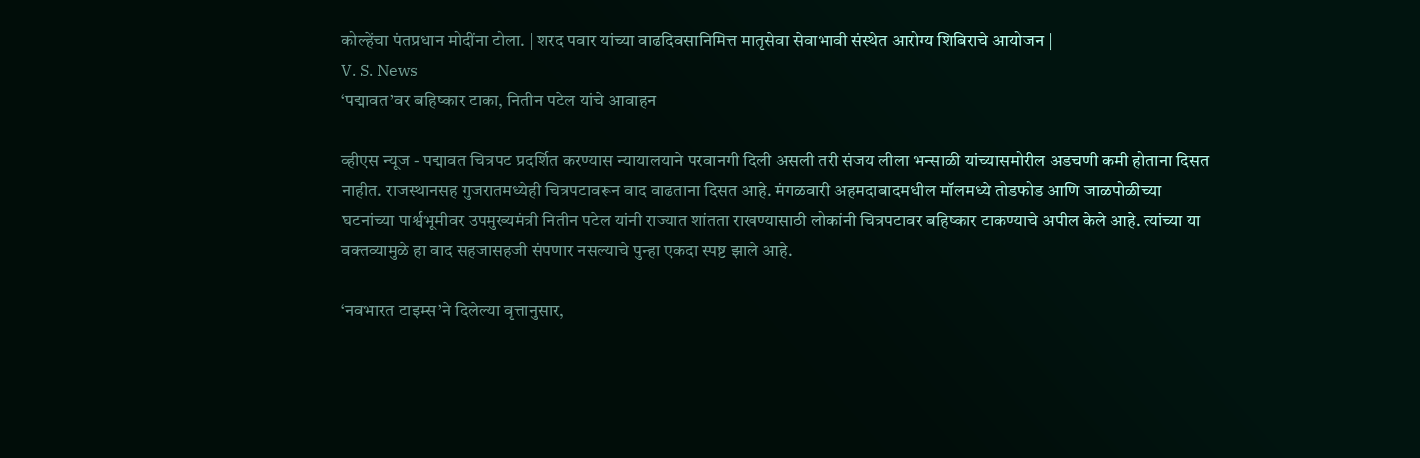कोल्हेंचा पंतप्रधान मोदींना टोला. | शरद पवार यांच्या वाढदिवसानिमित्त मातृसेवा सेवाभावी संस्थेत आरोग्य शिबिराचे आयोजन |
V. S. News
‘पद्मावत’वर बहिष्कार टाका, नितीन पटेल यांचे आवाहन

व्हीएस न्यूज - पद्मावत चित्रपट प्रदर्शित करण्यास न्यायालयाने परवानगी दिली असली तरी संजय लीला भन्साळी यांच्यासमोरील अडचणी कमी होताना दिसत नाहीत. राजस्थानसह गुजरातमध्येही चित्रपटावरून वाद वाढताना दिसत आहे. मंगळवारी अहमदाबादमधील मॉलमध्ये तोडफोड आणि जाळपोळीच्या घटनांच्या पार्श्वभूमीवर उपमुख्यमंत्री नितीन पटेल यांनी राज्यात शांतता राखण्यासाठी लोकांनी चित्रपटावर बहिष्कार टाकण्याचे अपील केले आहे. त्यांच्या या वक्तव्यामुळे हा वाद सहजासहजी संपणार नसल्याचे पुन्हा एकदा स्पष्ट झाले आहे.

‘नवभारत टाइम्स’ने दिलेल्या वृत्तानुसार,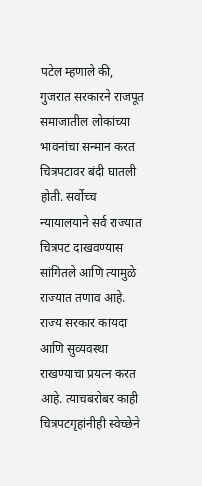पटेल म्हणाले की, गुजरात सरकारने राजपूत समाजातील लोकांच्या भावनांचा सन्मान करत चित्रपटावर बंदी घातली होती. सर्वोच्च न्यायालयाने सर्व राज्यात चित्रपट दाखवण्यास सांगितले आणि त्यामुळे राज्यात तणाव आहे. राज्य सरकार कायदा आणि सुव्यवस्था राखण्याचा प्रयत्न करत आहे. त्याचबरोबर काही चित्रपटगृहांनीही स्वेच्छेने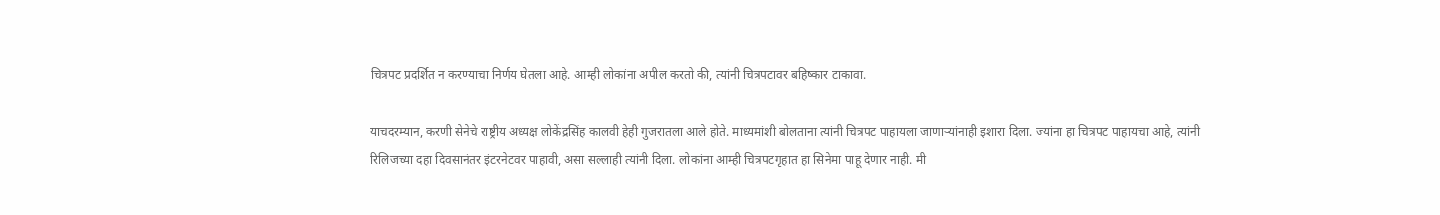चित्रपट प्रदर्शित न करण्याचा निर्णय घेतला आहे. आम्ही लोकांना अपील करतो की, त्यांनी चित्रपटावर बहिष्कार टाकावा.

याचदरम्यान, करणी सेनेचे राष्ट्रीय अध्यक्ष लोकेंद्रसिंह कालवी हेही गुजरातला आले होते. माध्यमांशी बोलताना त्यांनी चित्रपट पाहायला जाणाऱ्यांनाही इशारा दिला. ज्यांना हा चित्रपट पाहायचा आहे, त्यांनी रिलिजच्या दहा दिवसानंतर इंटरनेटवर पाहावी, असा सल्लाही त्यांनी दिला. लोकांना आम्ही चित्रपटगृहात हा सिनेमा पाहू देणार नाही. मी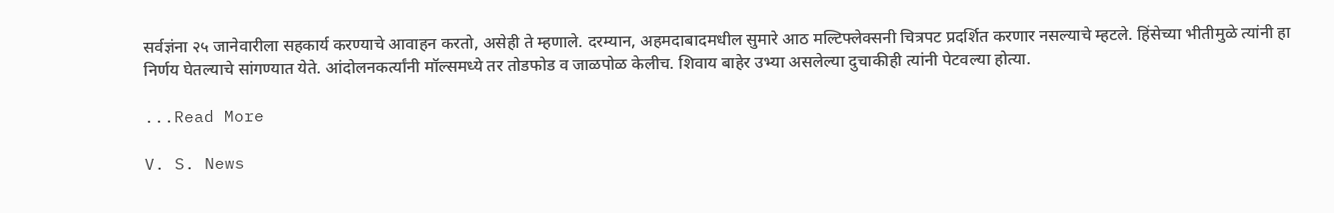सर्वज्ञंना २५ जानेवारीला सहकार्य करण्याचे आवाहन करतो, असेही ते म्हणाले. दरम्यान, अहमदाबादमधील सुमारे आठ मल्टिफ्लेक्सनी चित्रपट प्रदर्शित करणार नसल्याचे म्हटले. हिंसेच्या भीतीमुळे त्यांनी हा निर्णय घेतल्याचे सांगण्यात येते. आंदोलनकर्त्यांनी मॉल्समध्ये तर तोडफोड व जाळपोळ केलीच. शिवाय बाहेर उभ्या असलेल्या दुचाकीही त्यांनी पेटवल्या होत्या.

...Read More

V. S. News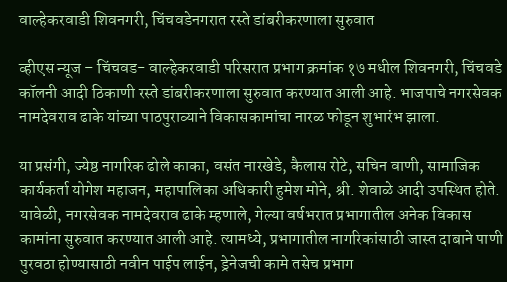वाल्हेकरवाडी शिवनगरी, चिंचवडेनगरात रस्ते डांबरीकरणाला सुरुवात

व्हीएस न्यूज – चिंचवड- वाल्हेकरवाडी परिसरात प्रभाग क्रमांक १७ मधील शिवनगरी, चिंचवडे कॉलनी आदी ठिकाणी रस्ते डांबरीकरणाला सुरुवात करण्यात आली आहे. भाजपाचे नगरसेवक नामदेवराव ढाके यांच्या पाठपुराव्याने विकासकामांचा नारळ फोडून शुभारंभ झाला.

या प्रसंगी, ज्येष्ठ नागरिक ढोले काका, वसंत नारखेडे, कैलास रोटे, सचिन वाणी, सामाजिक कार्यकर्ता योगेश महाजन, महापालिका अधिकारी हुमेश मोने, श्री. शेवाळे आदी उपस्थित होते. यावेळी, नगरसेवक नामदेवराव ढाके म्हणाले, गेल्या वर्षभरात प्रभागातील अनेक विकास कामांना सुरुवात करण्यात आली आहे. त्यामध्ये, प्रभागातील नागरिकांसाठी जास्त दाबाने पाणी पुरवठा होण्यासाठी नवीन पाईप लाईन, ड्रेनेजची कामे तसेच प्रभाग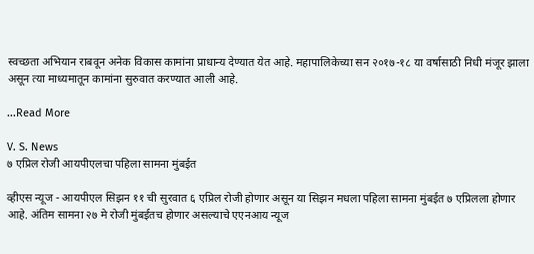स्वच्छता अभियान राबवून अनेक विकास कामांना प्राधान्य देण्यात येत आहे. महापालिकेच्या सन २०१७-१८ या वर्षासाठी निधी मंजूर झाला असून त्या माध्यमातून कामांना सुरुवात करण्यात आली आहे.

...Read More

V. S. News
७ एप्रिल रोजी आयपीएलचा पहिला सामना मुंबईत

व्हीएस न्यूज - आयपीएल सिझन ११ ची सुरवात ६ एप्रिल रोजी होणार असून या सिझन मधला पहिला सामना मुंबईत ७ एप्रिलला होणार आहे. अंतिम सामना २७ मे रोजी मुंबईतच होणार असल्याचे एएनआय न्यूज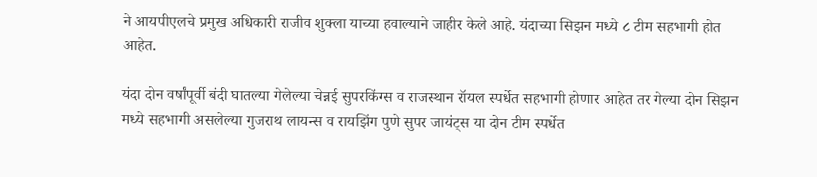ने आयपीएलचे प्रमुख अधिकारी राजीव शुक्ला याच्या हवाल्याने जाहीर केले आहे. यंदाच्या सिझन मध्ये ८ टीम सहभागी होत आहेत.

यंदा दोन वर्षांपूर्वी बंदी घातल्या गेलेल्या चेन्नई सुपरकिंग्स व राजस्थान रॉयल स्पर्धेत सहभागी होणार आहेत तर गेल्या दोन सिझन मध्ये सहभागी असलेल्या गुजराथ लायन्स व रायझिंग पुणे सुपर जायंट्स या दोन टीम स्पर्धेत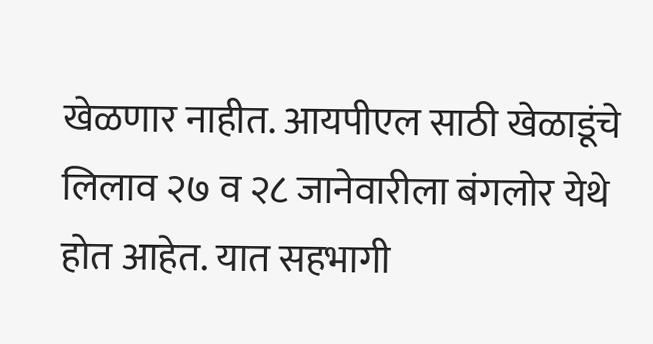खेळणार नाहीत. आयपीएल साठी खेळाडूंचे लिलाव २७ व २८ जानेवारीला बंगलोर येथे होत आहेत. यात सहभागी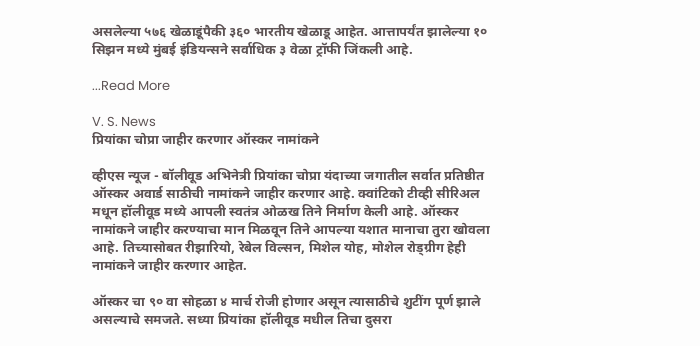असलेल्या ५७६ खेळाडूंपैकी ३६० भारतीय खेळाडू आहेत. आत्तापर्यंत झालेल्या १० सिझन मध्ये मुंबई इंडियन्सने सर्वाधिक ३ वेळा ट्रॉफी जिंकली आहे.

...Read More

V. S. News
प्रियांका चोप्रा जाहीर करणार ऑस्कर नामांकने

व्हीएस न्यूज - बॉलीवूड अभिनेत्री प्रियांका चोप्रा यंदाच्या जगातील सर्वात प्रतिष्ठीत ऑस्कर अवार्ड साठीची नामांकने जाहीर करणार आहे. क्वांटिको टीव्ही सीरिअल मधून हॉलीवूड मध्ये आपली स्वतंत्र ओळख तिने निर्माण केली आहे. ऑस्कर नामांकने जाहीर करण्याचा मान मिळवून तिने आपल्या यशात मानाचा तुरा खोवला आहे. तिच्यासोबत रीझारियो, रेबेल विल्सन, मिशेल योह, मोशेल रोड्ग्रीग हेही नामांकने जाहीर करणार आहेत.

ऑस्कर चा ९० वा सोहळा ४ मार्च रोजी होणार असून त्यासाठीचे शुटींग पूर्ण झाले असल्याचे समजते. सध्या प्रियांका हॉलीवूड मधील तिचा दुसरा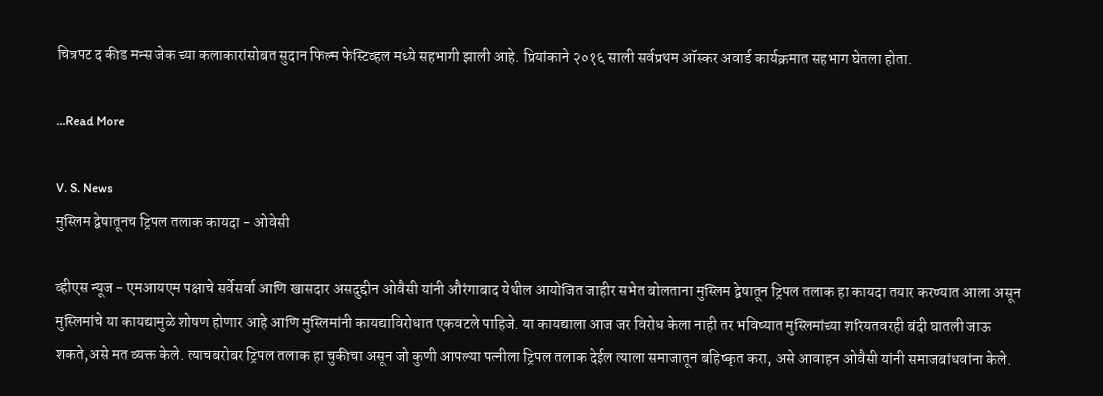चित्रपट द कीड मन्स जेक च्या कलाकारांसोबत सुदान फिल्म फेस्टिव्हल मध्ये सहभागी झाली आहे. प्रियांकाने २०१६ साली सर्वप्रथम ऑस्कर अवार्ड कार्यक्रमात सहभाग घेतला होता.

...Read More

V. S. News
मुस्लिम द्वेषातूनच ट्रिपल तलाक कायदा - ओवेसी

व्हीएस न्यूज - एमआयएम पक्षाचे सर्वेसर्वा आणि खासदार असदुद्दीन ओवैसी यांनी औरंगाबाद येथील आयोजित जाहीर सभेत बोलताना मुस्लिम द्वेषातून ट्रिपल तलाक हा कायदा तयार करण्यात आला असून मुस्लिमांचे या कायद्यामुळे शोषण होणार आहे आणि मुस्लिमांनी कायद्याविरोधात एकवटले पाहिजे. या कायद्याला आज जर विरोध केला नाही तर भविष्यात मुस्लिमांच्या शरियतवरही बंदी घातली जाऊ शकते,असे मत व्यक्त केले. त्याचबरोबर ट्रिपल तलाक हा चुकीचा असून जो कुणी आपल्या पत्नीला ट्रिपल तलाक देईल त्याला समाजातून बहिष्कृत करा, असे आवाहन ओवैसी यांनी समाजबांधवांना केले.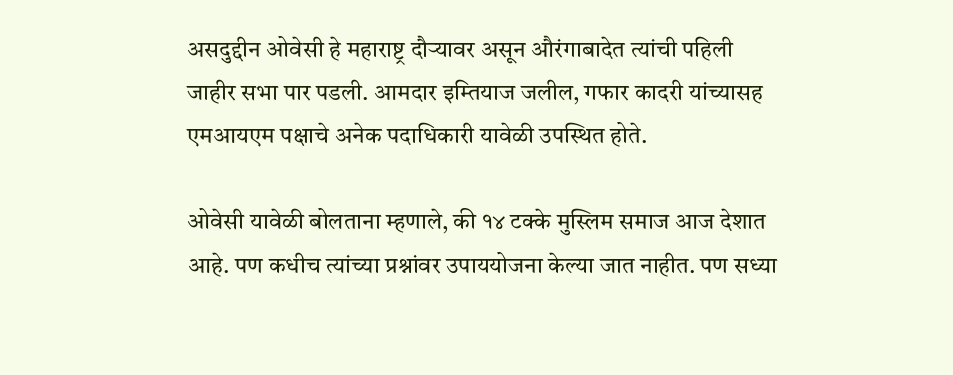असदुद्दीन ओवेसी हे महाराष्ट्र दौऱ्यावर असून औरंगाबादेत त्यांची पहिली जाहीर सभा पार पडली. आमदार इम्तियाज जलील, गफार कादरी यांच्यासह एमआयएम पक्षाचे अनेक पदाधिकारी यावेळी उपस्थित होते.

ओवेसी यावेळी बोलताना म्हणाले, की १४ टक्के मुस्लिम समाज आज देशात आहे. पण कधीच त्यांच्या प्रश्नांवर उपाययोजना केल्या जात नाहीत. पण सध्या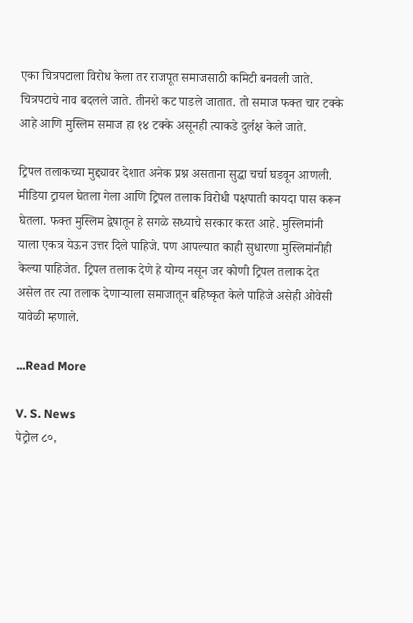एका चित्रपटाला विरोध केला तर राजपूत समाजसाठी कमिटी बनवली जाते. चित्रपटाचे नाव बदलले जाते. तीनशे कट पाडले जातात. तो समाज फक्त चार टक्के आहे आणि मुस्लिम समाज हा १४ टक्के असूनही त्याकडे दुर्लक्ष केले जाते.

ट्रिपल तलाकच्या मुद्द्यावर देशात अनेक प्रश्न असताना सुद्धा चर्चा घडवून आणली. मीडिया ट्रायल घेतला गेला आणि ट्रिपल तलाक विरोधी पक्षपाती कायदा पास करून घेतला. फक्त मुस्लिम द्वेषातून हे सगळे सध्याचे सरकार करत आहे. मुस्लिमांनी याला एकत्र येऊन उत्तर दिले पाहिजे. पण आपल्यात काही सुधारणा मुस्लिमांनीही केल्या पाहिजेत. ट्रिपल तलाक देणे हे योग्य नसून जर कोणी ट्रिपल तलाक देत असेल तर त्या तलाक देणाऱ्याला समाजातून बहिष्कृत केले पाहिजे असेही ओवेसी यावेळी म्हणाले.

...Read More

V. S. News
पेट्रोल ८०,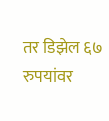तर डिझेल ६७ रुपयांवर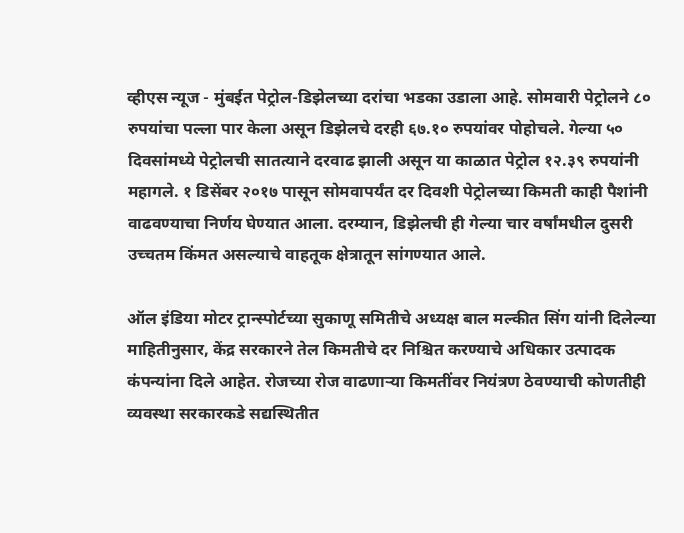व्हीएस न्यूज - मुंबईत पेट्रोल-डिझेलच्या दरांचा भडका उडाला आहे. सोमवारी पेट्रोलने ८० रुपयांचा पल्ला पार केला असून डिझेलचे दरही ६७.१० रुपयांवर पोहोचले. गेल्या ५० दिवसांमध्ये पेट्रोलची सातत्याने दरवाढ झाली असून या काळात पेट्रोल १२.३९ रुपयांनी महागले. १ डिसेंबर २०१७ पासून सोमवापर्यंत दर दिवशी पेट्रोलच्या किमती काही पैशांनी वाढवण्याचा निर्णय घेण्यात आला. दरम्यान, डिझेलची ही गेल्या चार वर्षांमधील दुसरी उच्चतम किंमत असल्याचे वाहतूक क्षेत्रातून सांगण्यात आले.

ऑल इंडिया मोटर ट्रान्स्पोर्टच्या सुकाणू समितीचे अध्यक्ष बाल मल्कीत सिंग यांनी दिलेल्या माहितीनुसार, केंद्र सरकारने तेल किमतीचे दर निश्चित करण्याचे अधिकार उत्पादक कंपन्यांना दिले आहेत. रोजच्या रोज वाढणाऱ्या किमतींवर नियंत्रण ठेवण्याची कोणतीही व्यवस्था सरकारकडे सद्यस्थितीत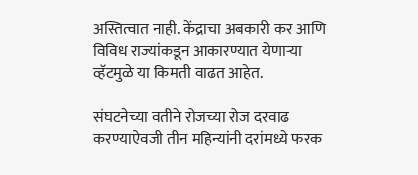अस्तित्वात नाही. केंद्राचा अबकारी कर आणि विविध राज्यांकडून आकारण्यात येणाऱ्या व्हॅटमुळे या किमती वाढत आहेत.

संघटनेच्या वतीने रोजच्या रोज दरवाढ करण्याऐवजी तीन महिन्यांनी दरांमध्ये फरक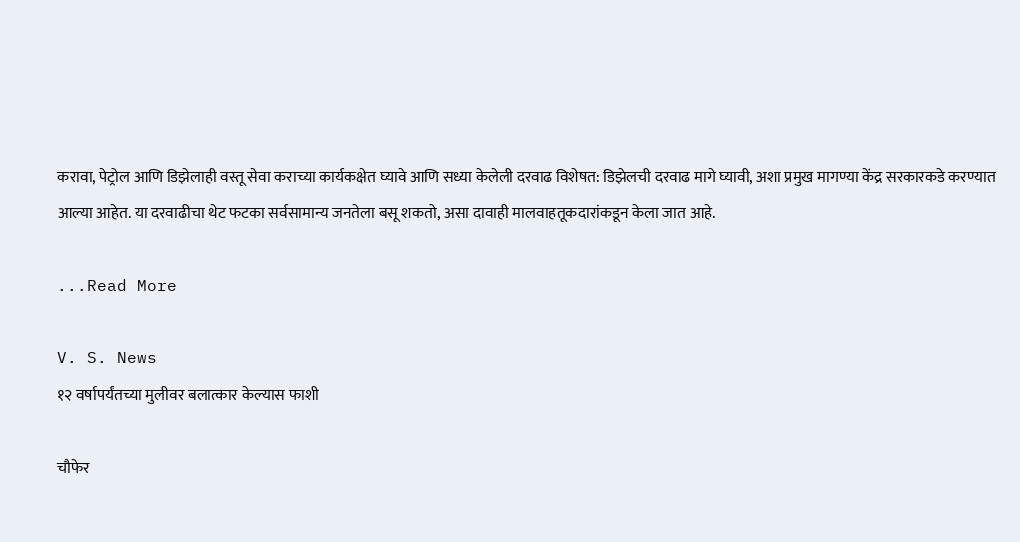करावा, पेट्रोल आणि डिझेलाही वस्तू सेवा कराच्या कार्यकक्षेत घ्यावे आणि सध्या केलेली दरवाढ विशेषत: डिझेलची दरवाढ मागे घ्यावी, अशा प्रमुख मागण्या केंद्र सरकारकडे करण्यात आल्या आहेत. या दरवाढीचा थेट फटका सर्वसामान्य जनतेला बसू शकतो, असा दावाही मालवाहतूकदारांकडून केला जात आहे.

...Read More

V. S. News
१२ वर्षापर्यंतच्या मुलीवर बलात्कार केल्यास फाशी

चौफेर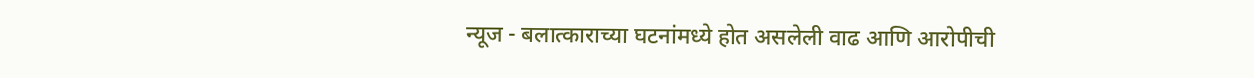न्यूज - बलात्काराच्या घटनांमध्ये होत असलेली वाढ आणि आरोपीची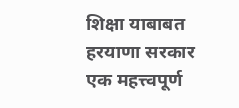शिक्षा याबाबत हरयाणा सरकार एक महत्त्वपूर्ण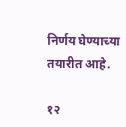निर्णय घेण्याच्या तयारीत आहे.

१२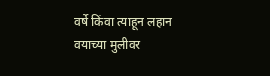वर्षे किंवा त्याहून लहान वयाच्या मुलीवर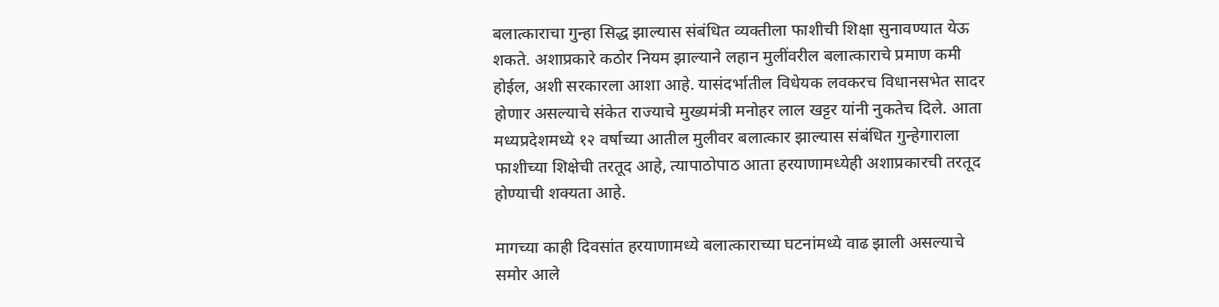बलात्काराचा गुन्हा सिद्ध झाल्यास संबंधित व्यक्तीला फाशीची शिक्षा सुनावण्यात येऊ शकते. अशाप्रकारे कठोर नियम झाल्याने लहान मुलींवरील बलात्काराचे प्रमाण कमी होईल, अशी सरकारला आशा आहे. यासंदर्भातील विधेयक लवकरच विधानसभेत सादर होणार असल्याचे संकेत राज्याचे मुख्यमंत्री मनोहर लाल खट्टर यांनी नुकतेच दिले. आता मध्यप्रदेशमध्ये १२ वर्षाच्या आतील मुलीवर बलात्कार झाल्यास संबंधित गुन्हेगाराला फाशीच्या शिक्षेची तरतूद आहे, त्यापाठोपाठ आता हरयाणामध्येही अशाप्रकारची तरतूद होण्याची शक्यता आहे.

मागच्या काही दिवसांत हरयाणामध्ये बलात्काराच्या घटनांमध्ये वाढ झाली असल्याचे समोर आले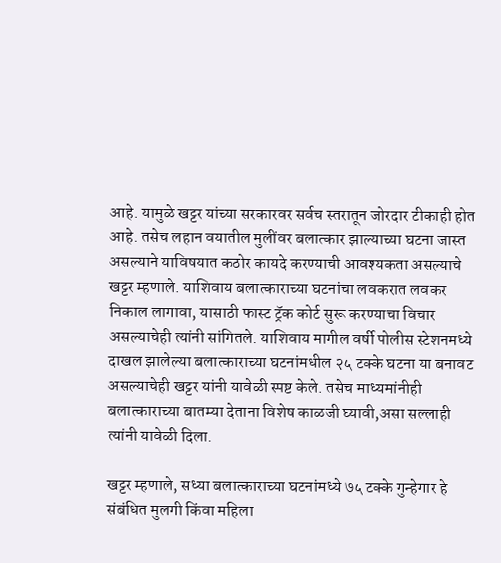आहे. यामुळे खट्टर यांच्या सरकारवर सर्वच स्तरातून जोरदार टीकाही होत आहे. तसेच लहान वयातील मुलींवर बलात्कार झाल्याच्या घटना जास्त असल्याने याविषयात कठोर कायदे करण्याची आवश्यकता असल्याचे खट्टर म्हणाले. याशिवाय बलात्काराच्या घटनांचा लवकरात लवकर निकाल लागावा, यासाठी फास्ट ट्रॅक कोर्ट सुरू करण्याचा विचार असल्याचेही त्यांनी सांगितले. याशिवाय मागील वर्षी पोलीस स्टेशनमध्ये दाखल झालेल्या बलात्काराच्या घटनांमधील २५ टक्के घटना या बनावट असल्याचेही खट्टर यांनी यावेळी स्पष्ट केले. तसेच माध्यमांनीही बलात्काराच्या बातम्या देताना विशेष काळजी घ्यावी,असा सल्लाही त्यांनी यावेळी दिला.

खट्टर म्हणाले, सध्या बलात्काराच्या घटनांमध्ये ७५ टक्के गुन्हेगार हे संबंधित मुलगी किंवा महिला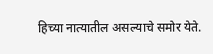हिच्या नात्यातील असल्याचे समोर येते.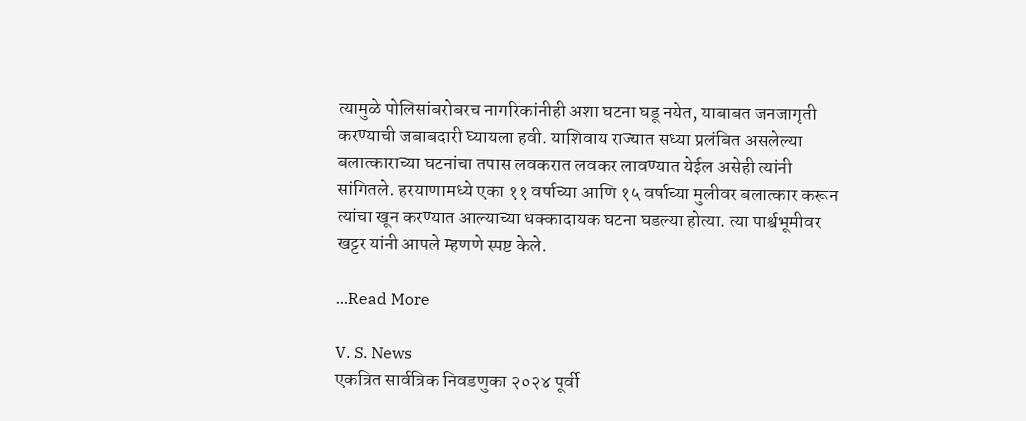त्यामुळे पोलिसांबरोबरच नागरिकांनीही अशा घटना घडू नयेत, याबाबत जनजागृती करण्याची जबाबदारी घ्यायला हवी. याशिवाय राज्यात सध्या प्रलंबित असलेल्या बलात्काराच्या घटनांचा तपास लवकरात लवकर लावण्यात येईल असेही त्यांनी सांगितले. हरयाणामध्ये एका ११ वर्षाच्या आणि १५ वर्षाच्या मुलीवर बलात्कार करून त्यांचा खून करण्यात आल्याच्या धक्कादायक घटना घडल्या होत्या. त्या पार्श्वभूमीवर खट्टर यांनी आपले म्हणणे स्पष्ट केले.

...Read More

V. S. News
एकत्रित सार्वत्रिक निवडणुका २०२४ पूर्वी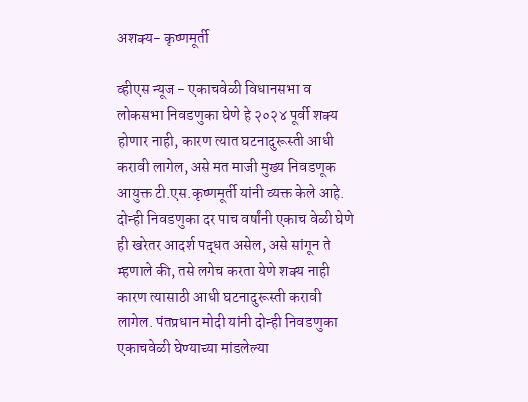अशक्य- कृष्णमूर्ती

व्हीएस न्यूज - एकाचवेळी विधानसभा व लोकसभा निवडणुका घेणे हे २०२४ पूर्वी शक्य होणार नाही, कारण त्यात घटनादुरूस्ती आधी करावी लागेल, असे मत माजी मुख्य निवडणूक आयुक्त टी.एस.कृष्णमूर्ती यांनी व्यक्त केले आहे. दोन्ही निवडणुका दर पाच वर्षांनी एकाच वेळी घेणे ही खरेतर आदर्श पद्धत असेल, असे सांगून ते म्हणाले की, तसे लगेच करता येणे शक्य नाही कारण त्यासाठी आधी घटनादुरूस्ती करावी लागेल. पंतप्रधान मोदी यांनी दोन्ही निवडणुका एकाचवेळी घेण्याच्या मांडलेल्या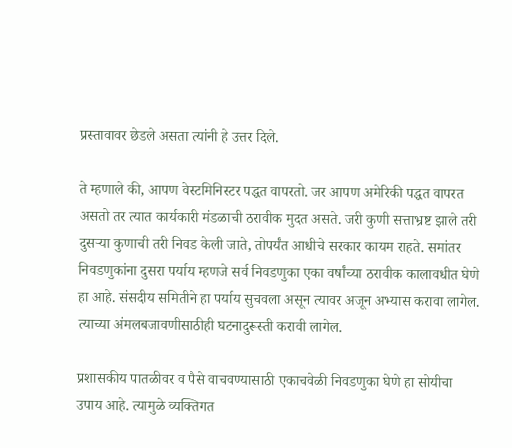प्रस्तावावर छेडले असता त्यांनी हे उत्तर दिले.

ते म्हणाले की, आपण वेस्टमिनिस्टर पद्धत वापरतो. जर आपण अमेरिकी पद्धत वापरत असतो तर त्यात कार्यकारी मंडळाची ठरावीक मुदत असते. जरी कुणी सत्ताभ्रष्ट झाले तरी दुसऱ्या कुणाची तरी निवड केली जाते, तोपर्यंत आधीचे सरकार कायम राहते. समांतर निवडणुकांना दुसरा पर्याय म्हणजे सर्व निवडणुका एका वर्षांच्या ठरावीक कालावधीत घेणे हा आहे. संसदीय समितीने हा पर्याय सुचवला असून त्यावर अजून अभ्यास करावा लागेल. त्याच्या अंमलबजावणीसाठीही घटनादुरूस्ती करावी लागेल.

प्रशासकीय पातळीवर व पैसे वाचवण्यासाठी एकाचवेळी निवडणुका घेणे हा सोयीचा उपाय आहे. त्यामुळे व्यक्तिगत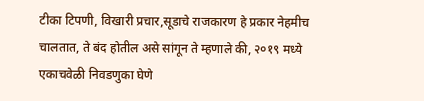टीका टिपणी, विखारी प्रचार,सूडाचे राजकारण हे प्रकार नेहमीच चालतात, ते बंद होतील असे सांगून ते म्हणाले की, २०१९ मध्ये एकाचवेळी निवडणुका घेणे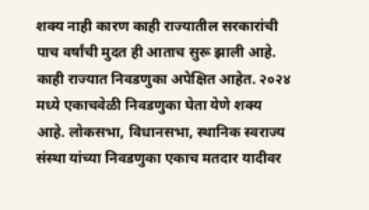शक्य नाही कारण काही राज्यातील सरकारांची पाच वर्षांची मुदत ही आताच सुरू झाली आहे. काही राज्यात निवडणुका अपेक्षित आहेत. २०२४ मध्ये एकाचवेळी निवडणुका घेता येणे शक्य आहे. लोकसभा, विधानसभा, स्थानिक स्वराज्य संस्था यांच्या निवडणुका एकाच मतदार यादीवर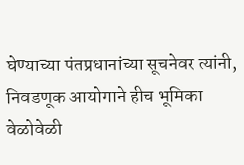घेण्याच्या पंतप्रधानांच्या सूचनेवर त्यांनी, निवडणूक आयोगाने हीच भूमिका वेळोवेळी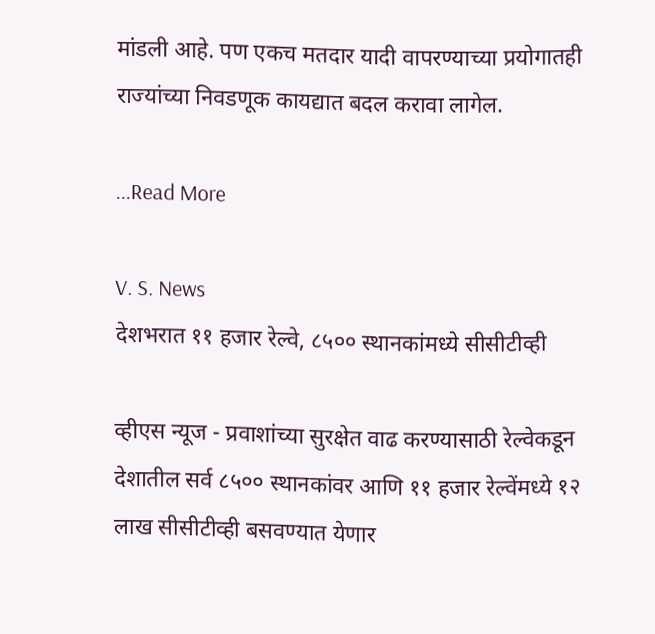मांडली आहे. पण एकच मतदार यादी वापरण्याच्या प्रयोगातही राज्यांच्या निवडणूक कायद्यात बदल करावा लागेल.

...Read More

V. S. News
देशभरात ११ हजार रेल्वे, ८५०० स्थानकांमध्ये सीसीटीव्ही

व्हीएस न्यूज - प्रवाशांच्या सुरक्षेत वाढ करण्यासाठी रेल्वेकडून देशातील सर्व ८५०० स्थानकांवर आणि ११ हजार रेल्वेंमध्ये १२ लाख सीसीटीव्ही बसवण्यात येणार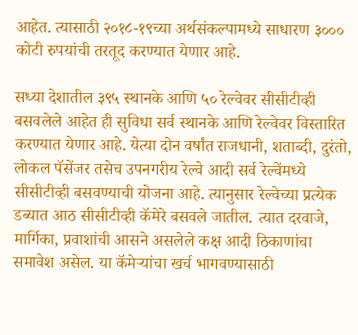आहेत. त्यासाठी २०१८-१९च्या अर्थसंकल्पामध्ये साधारण ३००० कोटी रुपयांची तरतूद करण्यात येणार आहे.

सध्या देशातील ३९५ स्थानके आणि ५० रेल्वेवर सीसीटीव्ही बसवलेले आहेत ही सुविधा सर्व स्थानके आणि रेल्वेवर विस्तारित करण्यात येणार आहे. येत्या दोन वर्षांत राजधानी, शताब्दी, दुरंतो, लोकल पॅसेंजर तसेच उपनगरीय रेल्वे आदी सर्व रेल्वेंमध्ये सीसीटीव्ही बसवण्याची योजना आहे. त्यानुसार रेल्वेच्या प्रत्येक डब्यात आठ सीसीटीव्ही कॅमेरे बसवले जातील. त्यात दरवाजे, मार्गिका, प्रवाशांची आसने असलेले कक्ष आदी ठिकाणांचा समावेश असेल. या कॅमेऱ्यांचा खर्च भागवण्यासाठी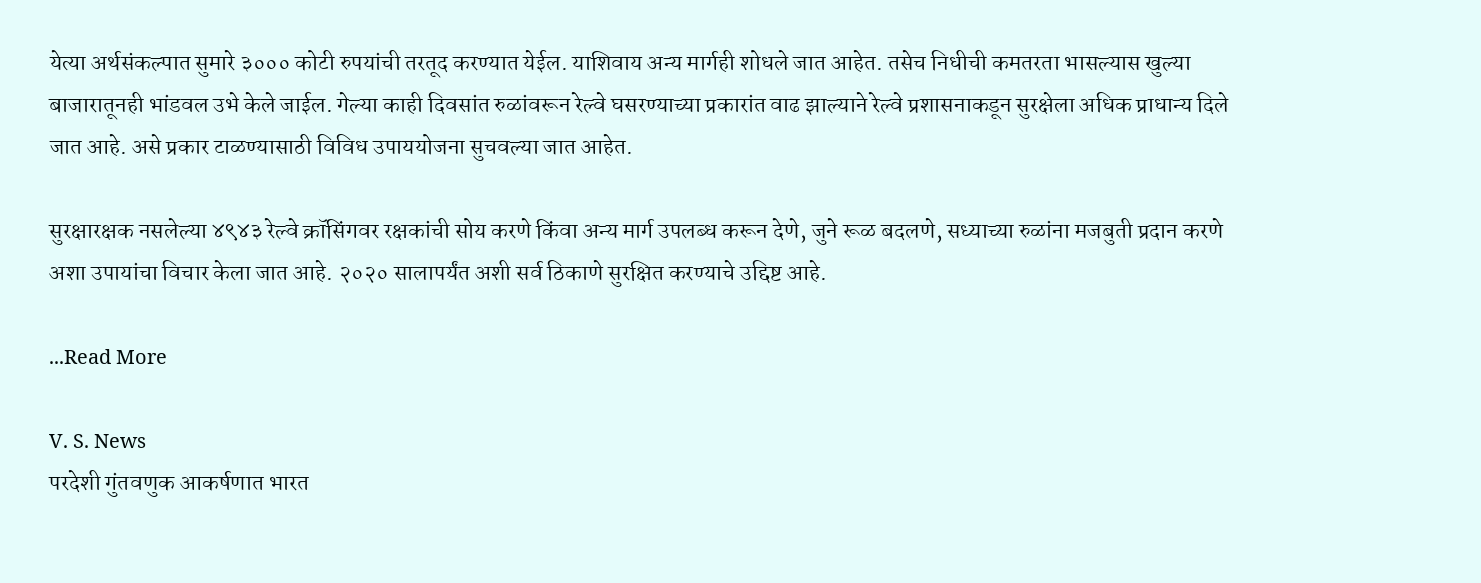येत्या अर्थसंकल्पात सुमारे ३००० कोटी रुपयांची तरतूद करण्यात येईल. याशिवाय अन्य मार्गही शोधले जात आहेत. तसेच निधीची कमतरता भासल्यास खुल्या बाजारातूनही भांडवल उभे केले जाईल. गेल्या काही दिवसांत रुळांवरून रेल्वे घसरण्याच्या प्रकारांत वाढ झाल्याने रेल्वे प्रशासनाकडून सुरक्षेला अधिक प्राधान्य दिले जात आहे. असे प्रकार टाळण्यासाठी विविध उपाययोजना सुचवल्या जात आहेत.

सुरक्षारक्षक नसलेल्या ४९४३ रेल्वे क्रॉसिंगवर रक्षकांची सोय करणे किंवा अन्य मार्ग उपलब्ध करून देणे, जुने रूळ बदलणे, सध्याच्या रुळांना मजबुती प्रदान करणे अशा उपायांचा विचार केला जात आहे. २०२० सालापर्यंत अशी सर्व ठिकाणे सुरक्षित करण्याचे उद्दिष्ट आहे.

...Read More

V. S. News
परदेशी गुंतवणुक आकर्षणात भारत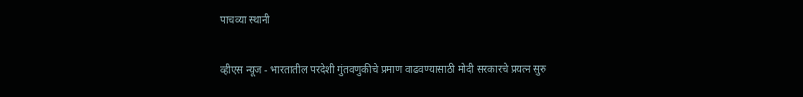पाचव्या स्थानी

व्हीएस न्यूज - भारतातील परदेशी गुंतवणुकीचे प्रमाण वाढवण्यासाठी मोदी सरकारचे प्रयत्न सुरु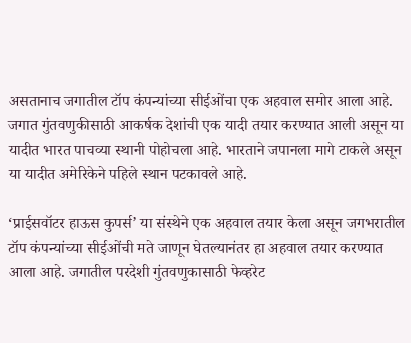असतानाच जगातील टॉप कंपन्यांच्या सीईओंचा एक अहवाल समोर आला आहे. जगात गुंतवणुकीसाठी आकर्षक देशांची एक यादी तयार करण्यात आली असून या यादीत भारत पाचव्या स्थानी पोहोचला आहे. भारताने जपानला मागे टाकले असून या यादीत अमेरिकेने पहिले स्थान पटकावले आहे.

‘प्राईसवॉटर हाऊस कुपर्स’ या संस्थेने एक अहवाल तयार केला असून जगभरातील टॉप कंपन्यांच्या सीईओंची मते जाणून घेतल्यानंतर हा अहवाल तयार करण्यात आला आहे. जगातील परदेशी गुंतवणुकासाठी फेव्हरेट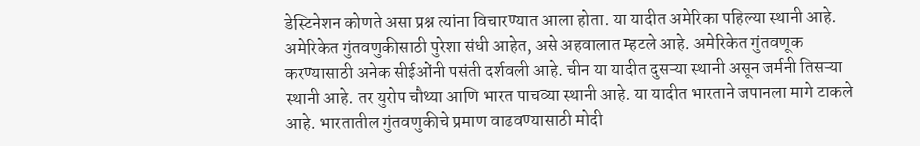डेस्टिनेशन कोणते असा प्रश्न त्यांना विचारण्यात आला होता. या यादीत अमेरिका पहिल्या स्थानी आहे. अमेरिकेत गुंतवणुकीसाठी पुरेशा संधी आहेत, असे अहवालात म्हटले आहे. अमेरिकेत गुंतवणूक करण्यासाठी अनेक सीईओंनी पसंती दर्शवली आहे. चीन या यादीत दुसऱ्या स्थानी असून जर्मनी तिसऱ्या स्थानी आहे. तर युरोप चौथ्या आणि भारत पाचव्या स्थानी आहे. या यादीत भारताने जपानला मागे टाकले आहे. भारतातील गुंतवणुकीचे प्रमाण वाढवण्यासाठी मोदी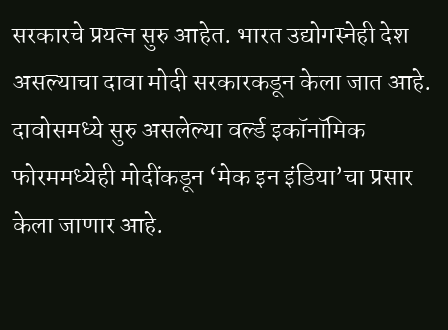सरकारचे प्रयत्न सुरु आहेत. भारत उद्योगस्नेही देश असल्याचा दावा मोदी सरकारकडून केला जात आहे. दावोसमध्ये सुरु असलेल्या वर्ल्ड इकॉनॉमिक फोरममध्येही मोदींकडून ‘मेक इन इंडिया’चा प्रसार केला जाणार आहे.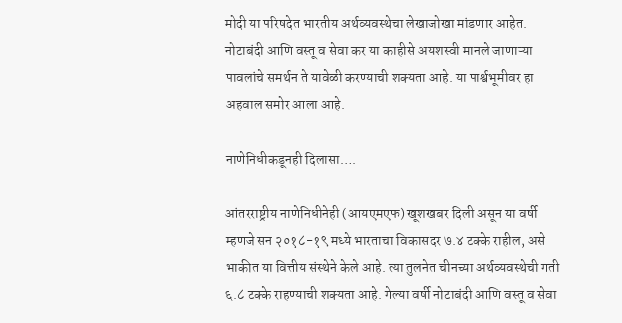मोदी या परिषदेत भारतीय अर्थव्यवस्थेचा लेखाजोखा मांडणार आहेत. नोटाबंदी आणि वस्तू व सेवा कर या काहीसे अयशस्वी मानले जाणाऱ्या पावलांचे समर्थन ते यावेळी करण्याची शक्यता आहे. या पार्श्वभूमीवर हा अहवाल समोर आला आहे.

नाणेनिधीकडूनही दिलासा….

आंतरराष्ट्रीय नाणेनिधीनेही (आयएमएफ) खूशखबर दिली असून या वर्षी म्हणजे सन २०१८-१९ मध्ये भारताचा विकासदर ७.४ टक्के राहील, असे भाकीत या वित्तीय संस्थेने केले आहे. त्या तुलनेत चीनच्या अर्थव्यवस्थेची गती ६.८ टक्के राहण्याची शक्यता आहे. गेल्या वर्षी नोटाबंदी आणि वस्तू व सेवा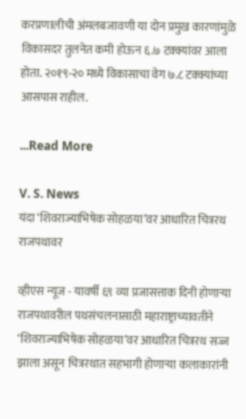करप्रणालीची अंमलबजावणी या दोन प्रमुख कारणांमुळे विकासदर तुलनेत कमी होऊन ६.७ टक्क्यांवर आला होता. २०१९-२० मध्ये विकासाचा वेग ७.८ टक्क्यांच्या आसपास राहील.

...Read More

V. S. News
यंदा ‘शिवराज्याभिषेक सोहळया’वर आधारित चित्ररथ राजपथावर

व्हीएस न्यूज - यावर्षी ६९ व्या प्रजासत्ताक दिनी होणाऱ्या राजपथावरील पथसंचलनासाठी महाराष्ट्राच्यावतीने ‘शिवराज्याभिषेक सोहळया’वर आधारित चित्ररथ सज्ज झाला असून चित्ररथात सहभागी होणाऱ्या कलाकारांनी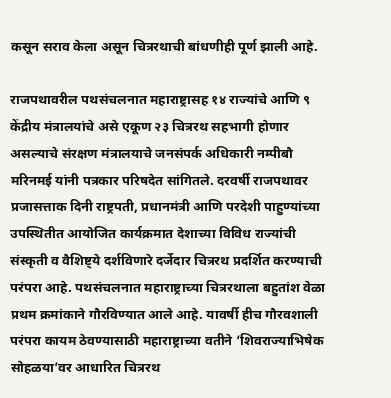कसून सराव केला असून चित्ररथाची बांधणीही पूर्ण झाली आहे.

राजपथावरील पथसंचलनात महाराष्ट्रासह १४ राज्यांचे आणि ९ केंद्रीय मंत्रालयांचे असे एकूण २३ चित्ररथ सहभागी होणार असल्याचे संरक्षण मंत्रालयाचे जनसंपर्क अधिकारी नम्पीबौ मरिनमई यांनी पत्रकार परिषदेत सांगितले. दरवर्षी राजपथावर प्रजासत्ताक दिनी राष्ट्रपती, प्रधानमंत्री आणि परदेशी पाहुण्यांच्या उपस्थितीत आयोजित कार्यक्रमात देशाच्या विविध राज्यांची संस्कृती व वैशिष्ट्ये दर्शविणारे दर्जेदार चित्ररथ प्रदर्शित करण्याची परंपरा आहे. पथसंचलनात महाराष्ट्राच्या चित्ररथाला बहुतांश वेळा प्रथम क्रमांकाने गौरविण्यात आले आहे. यावर्षी हीच गौरवशाली परंपरा कायम ठेवण्यासाठी महाराष्ट्राच्या वतीने ‘शिवराज्याभिषेक सोहळया’वर आधारित चित्ररथ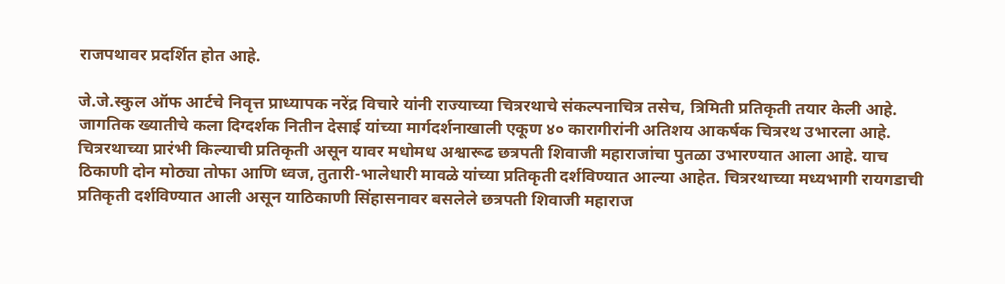राजपथावर प्रदर्शित होत आहे.

जे.जे.स्कुल ऑफ आर्टचे निवृत्त प्राध्यापक नरेंद्र विचारे यांनी राज्याच्या चित्ररथाचे संकल्पनाचित्र तसेच, त्रिमिती प्रतिकृती तयार केली आहे. जागतिक ख्यातीचे कला दिग्दर्शक नितीन देसाई यांच्या मार्गदर्शनाखाली एकूण ४० कारागीरांनी अतिशय आकर्षक चित्ररथ उभारला आहे. चित्ररथाच्या प्रारंभी किल्याची प्रतिकृती असून यावर मधोमध अश्वारूढ छत्रपती शिवाजी महाराजांचा पुतळा उभारण्यात आला आहे. याच ठिकाणी दोन मोठ्या तोफा आणि ध्वज, तुतारी-भालेधारी मावळे यांच्या प्रतिकृती दर्शविण्यात आल्या आहेत. चित्ररथाच्या मध्यभागी रायगडाची प्रतिकृती दर्शविण्यात आली असून याठिकाणी सिंहासनावर बसलेले छत्रपती शिवाजी महाराज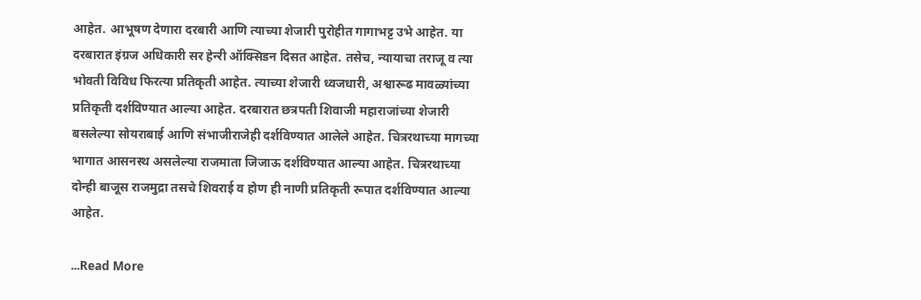आहेत. आभूषण देणारा दरबारी आणि त्याच्या शेजारी पुरोहीत गागाभट्ट उभे आहेत. या दरबारात इंग्रज अधिकारी सर हेन्‍री ऑक्सिडन दिसत आहेत. तसेच, न्यायाचा तराजू व त्या भोवती विविध फिरत्या प्रतिकृती आहेत. त्याच्या शेजारी ध्वजधारी, अश्वारूढ मावळ्यांच्या प्रतिकृती दर्शविण्यात आल्या आहेत. दरबारात छत्रपती शिवाजी महाराजांच्या शेजारी बसलेल्या सोयराबाई आणि संभाजीराजेही दर्शविण्यात आलेले आहेत. चित्ररथाच्या मागच्या भागात आसनस्थ असलेल्या राजमाता जिजाऊ दर्शविण्यात आल्या आहेत. चित्ररथाच्या दोन्ही बाजूस राजमुद्रा तसचे शिवराई व होण ही नाणी प्रतिकृती रूपात दर्शविण्यात आल्या आहेत.

...Read More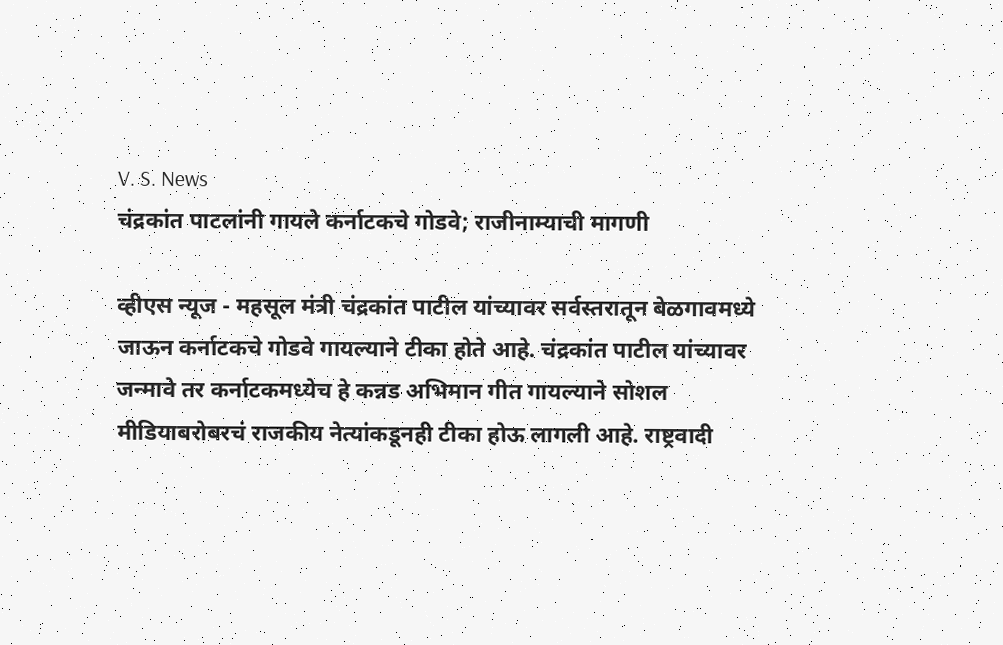V. S. News
चंद्रकांत पाटलांनी गायले कर्नाटकचे गोडवे; राजीनाम्याची मागणी

व्हीएस न्यूज - महसूल मंत्री चंद्रकांत पाटील यांच्यावर सर्वस्तरातून बेळगावमध्ये जाऊन कर्नाटकचे गोडवे गायल्याने टीका होते आहे. चंद्रकांत पाटील यांच्यावर जन्मावे तर कर्नाटकमध्येच हे कन्नड अभिमान गीत गायल्याने सोशल मीडियाबरोबरचं राजकीय नेत्यांकडूनही टीका होऊ लागली आहे. राष्ट्रवादी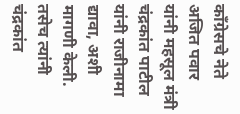काँग्रेसचे नेते अजित पवार यांनी महसूल मंत्री चंद्रकांत पाटील यांनी राजीनामा द्यावा, अशी मागणी केली. तसेच त्यांनी चंद्रकांत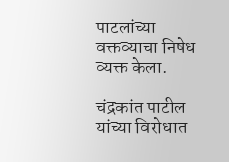पाटलांच्या वक्तव्याचा निषेध व्यक्त केला.

चंद्रकांत पाटील यांच्या विरोधात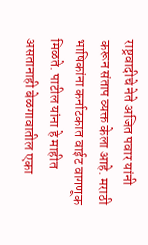राष्ट्रवादीचे नेते अजित पवार यांनी करून संताप व्यक्त केला आहे. मराठी भाषिकांना कर्नाटकात वाईट वागणूक मिळते. पाटील यांना हे माहीत असतानाही बेळगावातील एका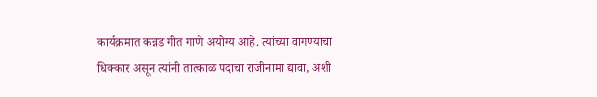कार्यक्रमात कन्नड गीत गाणे अयोग्य आहे. त्यांच्या वागण्याचा धिक्कार असून त्यांनी तात्काळ पदाचा राजीनामा द्यावा, अशी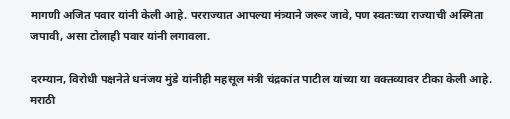मागणी अजित पवार यांनी केली आहे. परराज्यात आपल्या मंत्र्याने जरूर जावे, पण स्वतःच्या राज्याची अस्मिता जपावी, असा टोलाही पवार यांनी लगावला.

दरम्यान, विरोधी पक्षनेते धनंजय मुंडे यांनीही महसूल मंत्री चंद्रकांत पाटील यांच्या या वक्तव्यावर टीका केली आहे. मराठी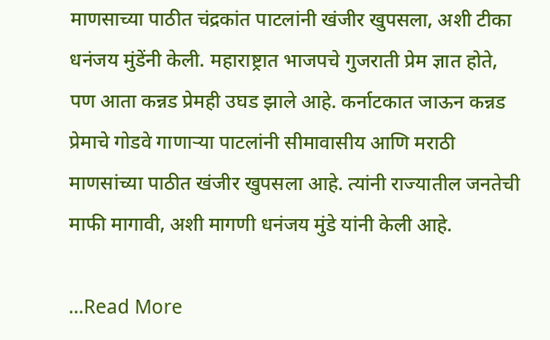माणसाच्या पाठीत चंद्रकांत पाटलांनी खंजीर खुपसला, अशी टीका धनंजय मुंडेंनी केली. महाराष्ट्रात भाजपचे गुजराती प्रेम ज्ञात होते, पण आता कन्नड प्रेमही उघड झाले आहे. कर्नाटकात जाऊन कन्नड प्रेमाचे गोडवे गाणाऱ्या पाटलांनी सीमावासीय आणि मराठी माणसांच्या पाठीत खंजीर खुपसला आहे. त्यांनी राज्यातील जनतेची माफी मागावी, अशी मागणी धनंजय मुंडे यांनी केली आहे.

...Read More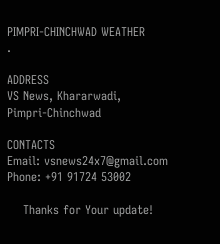PIMPRI-CHINCHWAD WEATHER
.

ADDRESS
VS News, Khararwadi,
Pimpri-Chinchwad

CONTACTS
Email: vsnews24x7@gmail.com
Phone: +91 91724 53002

    Thanks for Your update!